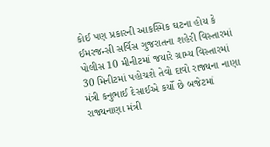કોઈ પણ પ્રકારની આકસ્મિક ઘટના હોય કે ઈમરજન્સી સર્વિસ ગુજરાતના શહેરી વિસ્તારમાં પોલીસ 10 મીનીટમાં જયારે ગ્રામ્ય વિસ્તારમાં 30 મિનીટમાં પહોચશે તેવો દાવો રાજ્યના નાણા મંત્રી કનુભાઈ દેસાઈએ કર્યો છે બજેટમાં રાજ્યનાણા મંત્રી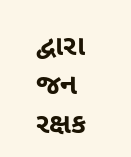દ્વારા જન રક્ષક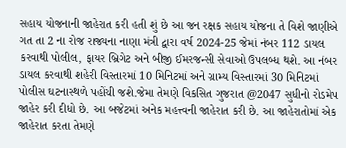સહાય યોજનાની જાહેરાત કરી હતી શું છે આ જન રક્ષક સહાય યોજના તે વિશે જાણીએ
ગત તા 2 ના રોજ રાજ્યના નાણા મંત્રી દ્વારા વર્ષ 2024-25 જેમાં નંબર 112 ડાયલ કરવાથી પોલીલ, ફાયર બ્રિગેટ અને બીજી ઈમરજન્સી સેવાઓ ઉપલબ્ધ થશે. આ નંબર ડાયલ કરવાથી શહેરી વિસ્તારમાં 10 મિનિટમાં અને ગ્રામ્ય વિસ્તારમાં 30 મિનિટમાં પોલીસ ઘટનાસ્થળે પહોંચી જશે.જેમા તેમણે વિકસિત ગુજરાત @2047 સુધીનો રોડમેપ જાહેર કરી દીધો છે. આ બજેટમાં અનેક મહત્ત્વની જાહેરાત કરી છે. આ જાહેરાતોમાં એક જાહેરાત કરતા તેમણે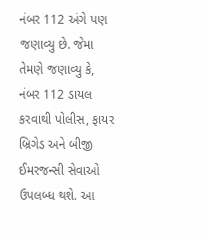નંબર 112 અંગે પણ જણાવ્યુ છે. જેમા તેમણે જણાવ્યુ કે, નંબર 112 ડાયલ કરવાથી પોલીસ, ફાયર બ્રિગેડ અને બીજી ઈમરજન્સી સેવાઓ ઉપલબ્ધ થશે. આ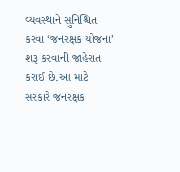વ્યવસ્થાને સુનિશ્ચિત કરવા ‘જનરક્ષક યોજના’ શરૂ કરવાની જાહેરાત કરાઈ છે.આ માટે સરકારે જનરક્ષક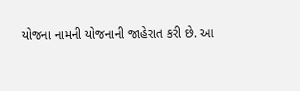યોજના નામની યોજનાની જાહેરાત કરી છે. આ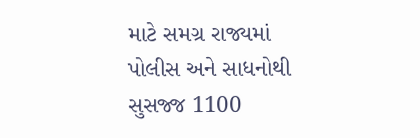માટે સમગ્ર રાજ્યમાં પોલીસ અને સાધનોથી સુસજ્જ 1100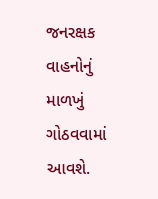જનરક્ષક વાહનોનું માળખું ગોઠવવામાં આવશે.